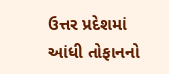ઉત્તર પ્રદેશમાં આંધી તોફાનનો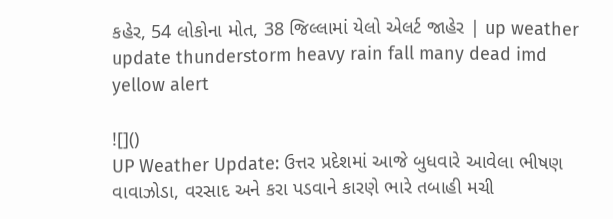કહેર, 54 લોકોના મોત, 38 જિલ્લામાં યેલો એલર્ટ જાહેર | up weather update thunderstorm heavy rain fall many dead imd yellow alert

![]()
UP Weather Update: ઉત્તર પ્રદેશમાં આજે બુધવારે આવેલા ભીષણ વાવાઝોડા, વરસાદ અને કરા પડવાને કારણે ભારે તબાહી મચી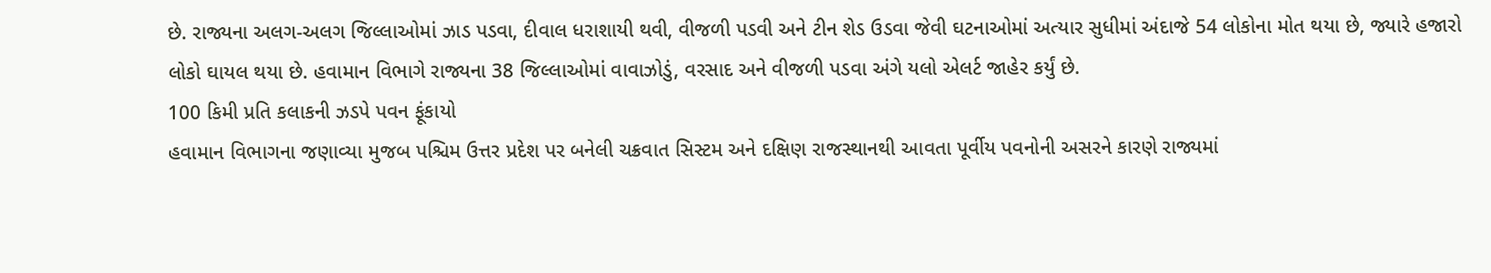છે. રાજ્યના અલગ-અલગ જિલ્લાઓમાં ઝાડ પડવા, દીવાલ ધરાશાયી થવી, વીજળી પડવી અને ટીન શેડ ઉડવા જેવી ઘટનાઓમાં અત્યાર સુધીમાં અંદાજે 54 લોકોના મોત થયા છે, જ્યારે હજારો લોકો ઘાયલ થયા છે. હવામાન વિભાગે રાજ્યના 38 જિલ્લાઓમાં વાવાઝોડું, વરસાદ અને વીજળી પડવા અંગે યલો એલર્ટ જાહેર કર્યું છે.
100 કિમી પ્રતિ કલાકની ઝડપે પવન ફૂંકાયો
હવામાન વિભાગના જણાવ્યા મુજબ પશ્ચિમ ઉત્તર પ્રદેશ પર બનેલી ચક્રવાત સિસ્ટમ અને દક્ષિણ રાજસ્થાનથી આવતા પૂર્વીય પવનોની અસરને કારણે રાજ્યમાં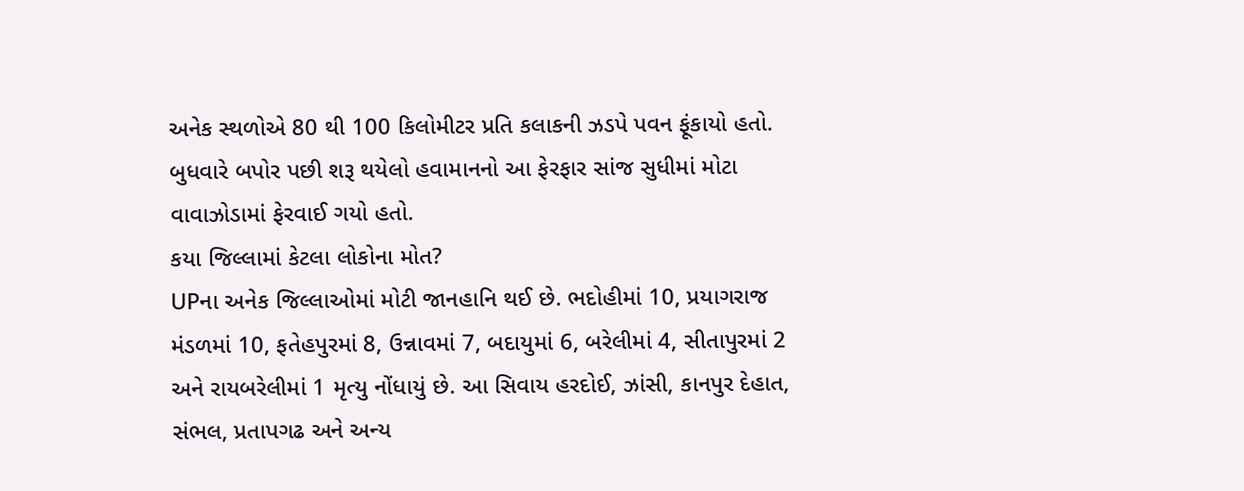અનેક સ્થળોએ 80 થી 100 કિલોમીટર પ્રતિ કલાકની ઝડપે પવન ફૂંકાયો હતો. બુધવારે બપોર પછી શરૂ થયેલો હવામાનનો આ ફેરફાર સાંજ સુધીમાં મોટા વાવાઝોડામાં ફેરવાઈ ગયો હતો.
કયા જિલ્લામાં કેટલા લોકોના મોત?
UPના અનેક જિલ્લાઓમાં મોટી જાનહાનિ થઈ છે. ભદોહીમાં 10, પ્રયાગરાજ મંડળમાં 10, ફતેહપુરમાં 8, ઉન્નાવમાં 7, બદાયુમાં 6, બરેલીમાં 4, સીતાપુરમાં 2 અને રાયબરેલીમાં 1 મૃત્યુ નોંધાયું છે. આ સિવાય હરદોઈ, ઝાંસી, કાનપુર દેહાત, સંભલ, પ્રતાપગઢ અને અન્ય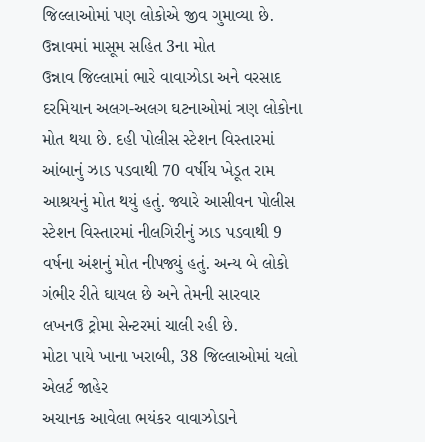જિલ્લાઓમાં પણ લોકોએ જીવ ગુમાવ્યા છે.
ઉન્નાવમાં માસૂમ સહિત 3ના મોત
ઉન્નાવ જિલ્લામાં ભારે વાવાઝોડા અને વરસાદ દરમિયાન અલગ-અલગ ઘટનાઓમાં ત્રણ લોકોના મોત થયા છે. દહી પોલીસ સ્ટેશન વિસ્તારમાં આંબાનું ઝાડ પડવાથી 70 વર્ષીય ખેડૂત રામ આશ્રયનું મોત થયું હતું. જ્યારે આસીવન પોલીસ સ્ટેશન વિસ્તારમાં નીલગિરીનું ઝાડ પડવાથી 9 વર્ષના અંશનું મોત નીપજ્યું હતું. અન્ય બે લોકો ગંભીર રીતે ઘાયલ છે અને તેમની સારવાર લખનઉ ટ્રોમા સેન્ટરમાં ચાલી રહી છે.
મોટા પાયે ખાના ખરાબી, 38 જિલ્લાઓમાં યલો એલર્ટ જાહેર
અચાનક આવેલા ભયંકર વાવાઝોડાને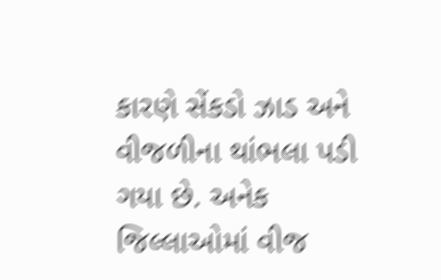કારણે સેંકડો ઝાડ અને વીજળીના થાંભલા પડી ગયા છે. અનેક જિલ્લાઓમાં વીજ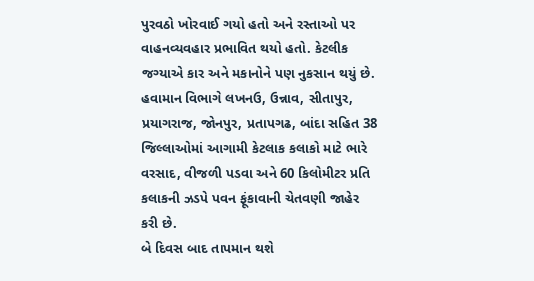પુરવઠો ખોરવાઈ ગયો હતો અને રસ્તાઓ પર વાહનવ્યવહાર પ્રભાવિત થયો હતો. કેટલીક જગ્યાએ કાર અને મકાનોને પણ નુકસાન થયું છે. હવામાન વિભાગે લખનઉ, ઉન્નાવ, સીતાપુર, પ્રયાગરાજ, જોનપુર, પ્રતાપગઢ, બાંદા સહિત 38 જિલ્લાઓમાં આગામી કેટલાક કલાકો માટે ભારે વરસાદ, વીજળી પડવા અને 60 કિલોમીટર પ્રતિ કલાકની ઝડપે પવન ફૂંકાવાની ચેતવણી જાહેર કરી છે.
બે દિવસ બાદ તાપમાન થશે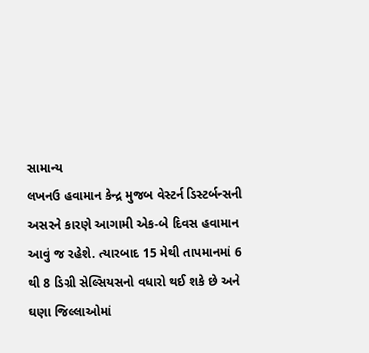સામાન્ય
લખનઉ હવામાન કેન્દ્ર મુજબ વેસ્ટર્ન ડિસ્ટર્બન્સની અસરને કારણે આગામી એક-બે દિવસ હવામાન આવું જ રહેશે. ત્યારબાદ 15 મેથી તાપમાનમાં 6 થી 8 ડિગ્રી સેલ્સિયસનો વધારો થઈ શકે છે અને ઘણા જિલ્લાઓમાં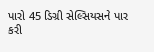પારો 45 ડિગ્રી સેલ્સિયસને પાર કરી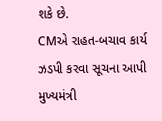શકે છે.
CMએ રાહત-બચાવ કાર્ય ઝડપી કરવા સૂચના આપી
મુખ્યમંત્રી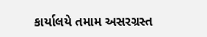કાર્યાલયે તમામ અસરગ્રસ્ત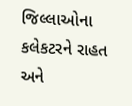જિલ્લાઓના કલેકટરને રાહત અને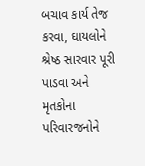બચાવ કાર્ય તેજ કરવા, ઘાયલોને શ્રેષ્ઠ સારવાર પૂરી પાડવા અને મૃતકોના પરિવારજનોને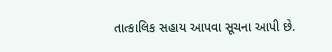તાત્કાલિક સહાય આપવા સૂચના આપી છે.